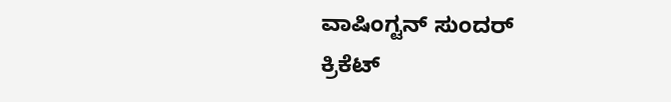ವಾಷಿಂಗ್ಟನ್ ಸುಂದರ್
ಕ್ರಿಕೆಟ್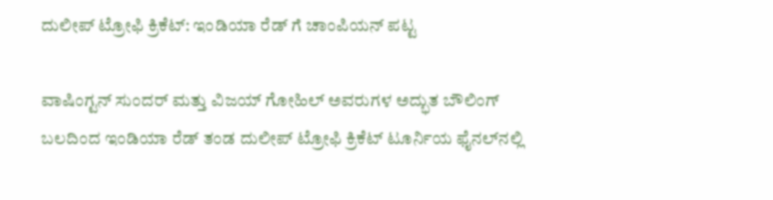ದುಲೀ‍ಪ್‌ ಟ್ರೋಫಿ ಕ್ರಿಕೆಟ್: ಇಂಡಿಯಾ ರೆಡ್‌ ಗೆ ಚಾಂಪಿಯನ್ ಪಟ್ಟ

ವಾಷಿಂಗ್ಟನ್‌ ಸುಂದರ್‌ ಮತ್ತು ವಿಜಯ್‌ ಗೋಹಿಲ್‌ ಅವರುಗಳ ಅದ್ಭುತ ಬೌಲಿಂಗ್‌ ಬಲದಿಂದ ಇಂಡಿಯಾ ರೆಡ್‌ ತಂಡ ದುಲೀಪ್‌ ಟ್ರೋಫಿ ಕ್ರಿಕೆಟ್‌ ಟೂರ್ನಿಯ ಫೈನಲ್‌ನಲ್ಲಿ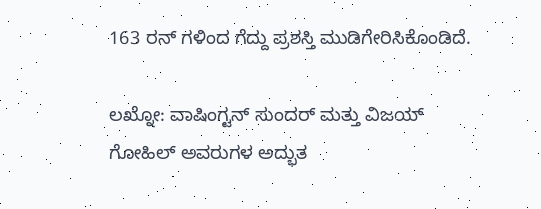163 ರನ್‌ ಗಳಿಂದ ಗೆದ್ದು ಪ್ರಶಸ್ತಿ ಮುಡಿಗೇರಿಸಿಕೊಂಡಿದೆ.

ಲಖ್ನೋ: ವಾಷಿಂಗ್ಟನ್‌ ಸುಂದರ್‌ ಮತ್ತು ವಿಜಯ್‌ ಗೋಹಿಲ್‌ ಅವರುಗಳ ಅದ್ಭುತ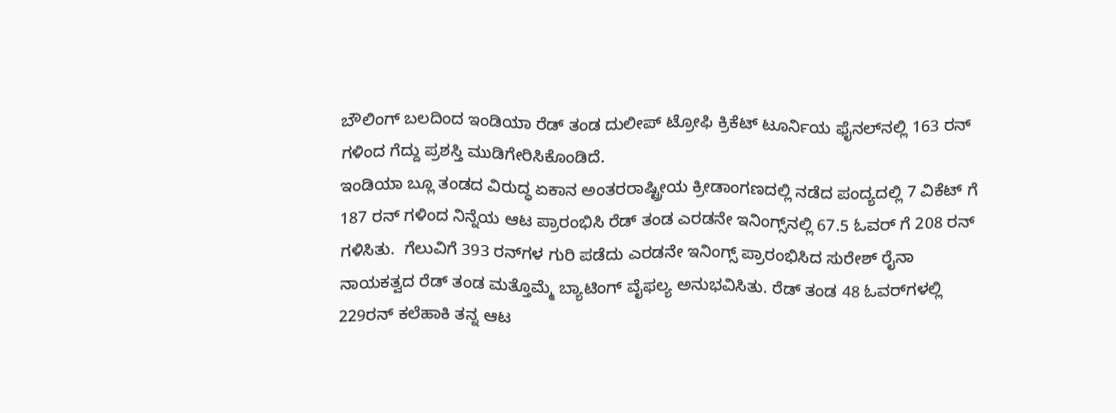ಬೌಲಿಂಗ್‌ ಬಲದಿಂದ ಇಂಡಿಯಾ ರೆಡ್‌ ತಂಡ ದುಲೀಪ್‌ ಟ್ರೋಫಿ ಕ್ರಿಕೆಟ್‌ ಟೂರ್ನಿಯ ಫೈನಲ್‌ನಲ್ಲಿ 163 ರನ್‌ ಗಳಿಂದ ಗೆದ್ದು ಪ್ರಶಸ್ತಿ ಮುಡಿಗೇರಿಸಿಕೊಂಡಿದೆ.
ಇಂಡಿಯಾ ಬ್ಲೂ ತಂಡದ ವಿರುದ್ಧ ಏಕಾನ ಅಂತರರಾಷ್ಟ್ರೀಯ ಕ್ರೀಡಾಂಗಣದಲ್ಲಿ ನಡೆದ ಪಂದ್ಯದಲ್ಲಿ 7 ವಿಕೆಟ್‌ ಗೆ 187 ರನ್‌ ಗಳಿಂದ ನಿನ್ನೆಯ ಆಟ ಪ್ರಾರಂಭಿಸಿ ರೆಡ್‌ ತಂಡ ಎರಡನೇ ಇನಿಂಗ್ಸ್‌ನಲ್ಲಿ 67.5 ಓವರ್ ಗೆ 208 ರನ್ ಗಳಿಸಿತು.  ಗೆಲುವಿಗೆ 393 ರನ್‌ಗಳ ಗುರಿ ಪಡೆದು ಎರಡನೇ ಇನಿಂಗ್ಸ್‌ ಪ್ರಾರಂಭಿಸಿದ ಸುರೇಶ್‌ ರೈನಾ ನಾಯಕತ್ವದ ರೆಡ್‌ ತಂಡ ಮತ್ತೊಮ್ಮೆ ಬ್ಯಾಟಿಂಗ್‌ ವೈಫಲ್ಯ ಅನುಭವಿಸಿತು. ರೆಡ್ ತಂಡ 48 ಓವರ್‌ಗಳಲ್ಲಿ 229ರನ್‌ ಕಲೆಹಾಕಿ ತನ್ನ ಆಟ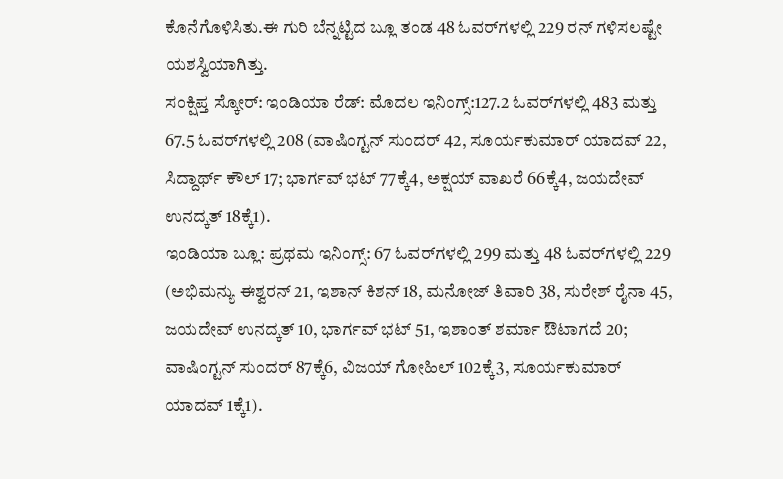ಕೊನೆಗೊಳಿಸಿತು.ಈ ಗುರಿ ಬೆನ್ನಟ್ಟಿದ ಬ್ಲೂ ತಂಡ 48 ಓವರ್‌ಗಳಲ್ಲಿ 229 ರನ್ ಗಳಿಸಲಷ್ಟೇ ಯಶಸ್ವಿಯಾಗಿತ್ತು.
ಸಂಕ್ಷಿ‍ಪ್ತ ಸ್ಕೋರ್‌: ಇಂಡಿಯಾ ರೆಡ್‌: ಮೊದಲ ಇನಿಂಗ್ಸ್‌:127.2 ಓವರ್‌ಗಳಲ್ಲಿ 483 ಮತ್ತು 67.5 ಓವರ್‌ಗಳಲ್ಲಿ 208 (ವಾಷಿಂಗ್ಟನ್ ಸುಂದರ್‌ 42, ಸೂರ್ಯಕುಮಾರ್‌ ಯಾದವ್‌ 22, ಸಿದ್ದಾರ್ಥ್‌ ಕೌಲ್‌ 17; ಭಾರ್ಗವ್‌ ಭಟ್‌ 77ಕ್ಕೆ4, ಅಕ್ಷಯ್‌ ವಾಖರೆ 66ಕ್ಕೆ4, ಜಯದೇವ್‌ ಉನದ್ಕತ್‌ 18ಕ್ಕೆ1).
ಇಂಡಿಯಾ ಬ್ಲೂ: ಪ್ರಥಮ ಇನಿಂಗ್ಸ್‌: 67 ಓವರ್‌ಗಳಲ್ಲಿ 299 ಮತ್ತು 48 ಓವರ್‌ಗಳಲ್ಲಿ 229 (ಅಭಿಮನ್ಯು ಈಶ್ವರನ್‌ 21, ಇಶಾನ್ ಕಿಶನ್‌ 18, ಮನೋಜ್‌ ತಿವಾರಿ 38, ಸುರೇಶ್‌ ರೈನಾ 45, ಜಯದೇವ್‌ ಉನದ್ಕತ್‌ 10, ಭಾರ್ಗವ್‌ ಭಟ್‌ 51, ಇಶಾಂತ್‌ ಶರ್ಮಾ ಔಟಾಗದೆ 20; ವಾಷಿಂಗ್ಟನ್‌ ಸುಂದರ್‌ 87ಕ್ಕೆ6, ವಿಜಯ್‌ ಗೋಹಿಲ್‌ 102ಕ್ಕೆ3, ಸೂರ್ಯಕುಮಾರ್‌ ಯಾದವ್‌ 1ಕ್ಕೆ1).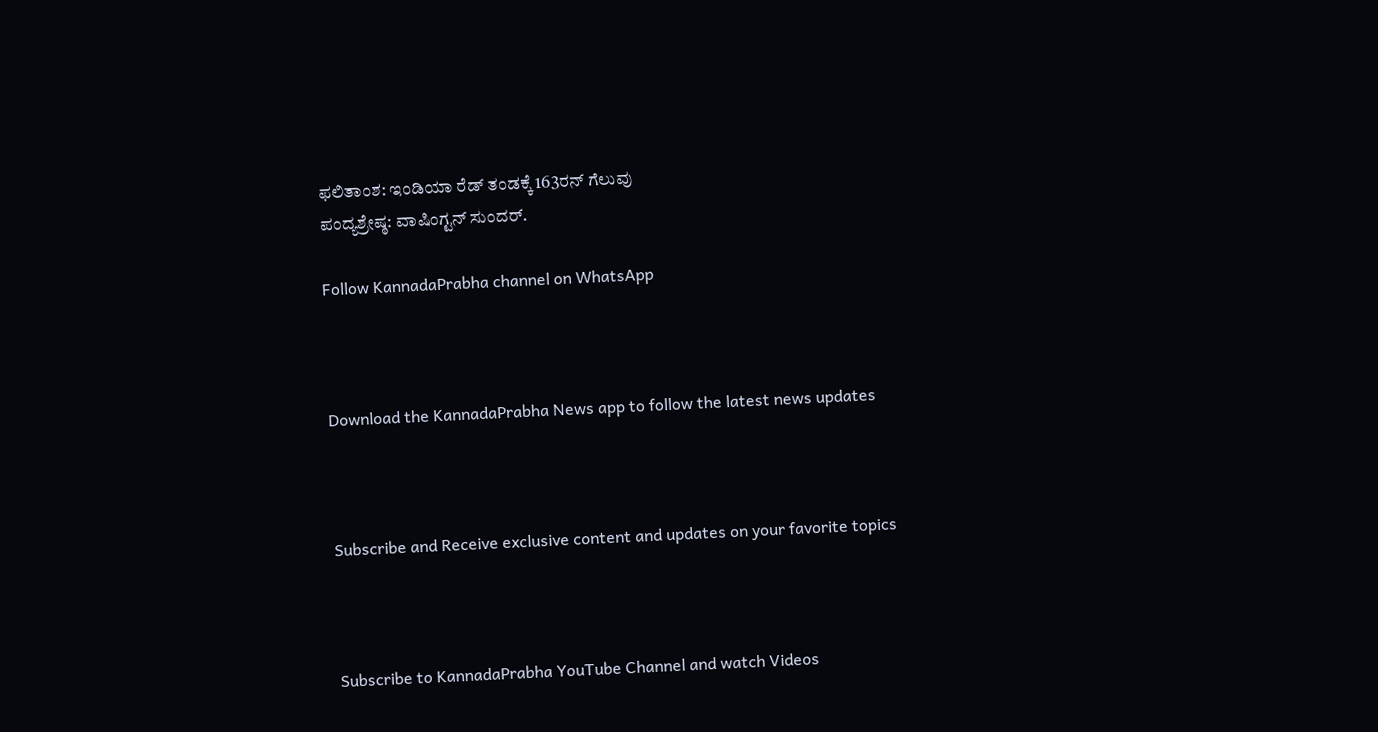ಫಲಿತಾಂಶ: ಇಂಡಿಯಾ ರೆಡ್‌ ತಂಡಕ್ಕೆ 163ರನ್‌ ಗೆಲುವು
ಪಂದ್ಯಶ್ರೇಷ್ಠ: ವಾಷಿಂಗ್ಟನ್‌ ಸುಂದರ್‌.

Follow KannadaPrabha channel on WhatsApp



Download the KannadaPrabha News app to follow the latest news updates



Subscribe and Receive exclusive content and updates on your favorite topics



Subscribe to KannadaPrabha YouTube Channel and watch Videos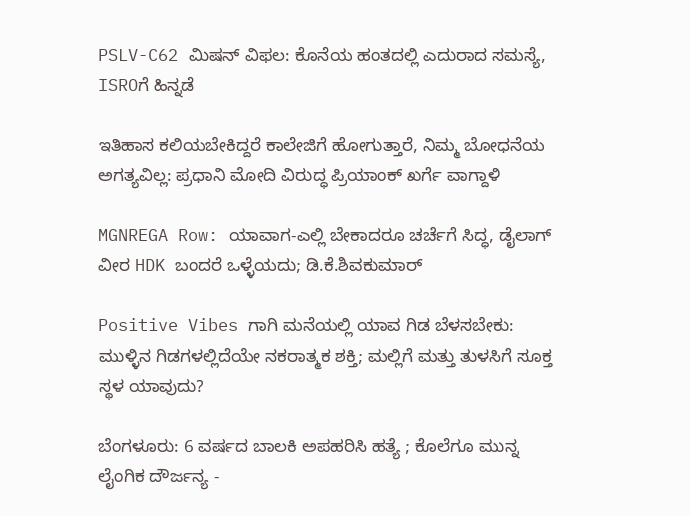PSLV-C62 ಮಿಷನ್ ವಿಫಲ: ಕೊನೆಯ ಹಂತದಲ್ಲಿ ಎದುರಾದ ಸಮಸ್ಯೆ, ISROಗೆ ಹಿನ್ನಡೆ

ಇತಿಹಾಸ ಕಲಿಯಬೇಕಿದ್ದರೆ ಕಾಲೇಜಿಗೆ ಹೋಗುತ್ತಾರೆ, ನಿಮ್ಮ ಬೋಧನೆಯ ಅಗತ್ಯವಿಲ್ಲ: ಪ್ರಧಾನಿ ಮೋದಿ ವಿರುದ್ಧ ಪ್ರಿಯಾಂಕ್ ಖರ್ಗೆ ವಾಗ್ದಾಳಿ

MGNREGA Row: ಯಾವಾಗ-ಎಲ್ಲಿ ಬೇಕಾದರೂ ಚರ್ಚೆಗೆ ಸಿದ್ಧ, ಡೈಲಾಗ್‌ ವೀರ HDK ಬಂದರೆ ಒಳ್ಳೆಯದು; ಡಿ.ಕೆ.ಶಿವಕುಮಾರ್

Positive Vibes ಗಾಗಿ ಮನೆಯಲ್ಲಿ ಯಾವ ಗಿಡ ಬೆಳಸಬೇಕು: ಮುಳ್ಳಿನ ಗಿಡಗಳಲ್ಲಿದೆಯೇ ನಕರಾತ್ಮಕ ಶಕ್ತಿ; ಮಲ್ಲಿಗೆ ಮತ್ತು ತುಳಸಿಗೆ ಸೂಕ್ತ ಸ್ಥಳ ಯಾವುದು?

ಬೆಂಗಳೂರು: 6 ವರ್ಷದ ಬಾಲಕಿ ಅಪಹರಿಸಿ ಹತ್ಯೆ ; ಕೊಲೆಗೂ ಮುನ್ನ ಲೈಂಗಿಕ ದೌರ್ಜನ್ಯ -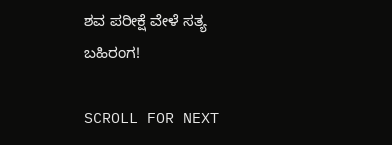ಶವ ಪರೀಕ್ಷೆ ವೇಳೆ ಸತ್ಯ ಬಹಿರಂಗ!

SCROLL FOR NEXT